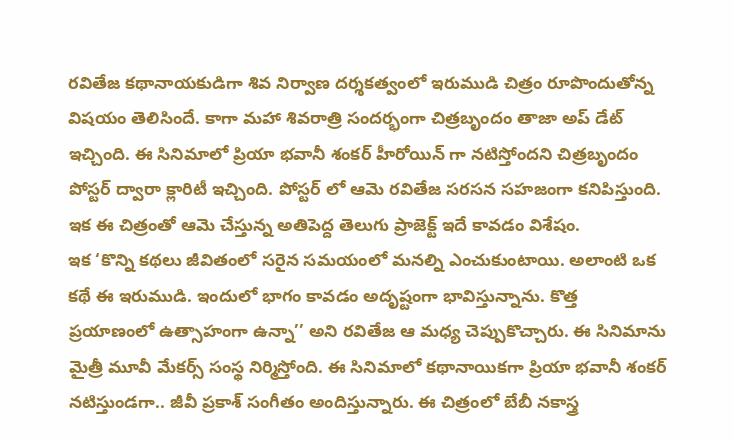రవితేజ కథానాయకుడిగా శివ నిర్వాణ దర్శకత్వంలో ఇరుముడి చిత్రం రూపొందుతోన్న విషయం తెలిసిందే. కాగా మహా శివరాత్రి సందర్భంగా చిత్రబృందం తాజా అప్ డేట్ ఇచ్చింది. ఈ సినిమాలో ప్రియా భవానీ శంకర్ హీరోయిన్ గా నటిస్తోందని చిత్రబృందం పోస్టర్ ద్వారా క్లారిటీ ఇచ్చింది. పోస్టర్ లో ఆమె రవితేజ సరసన సహజంగా కనిపిస్తుంది. ఇక ఈ చిత్రంతో ఆమె చేస్తున్న అతిపెద్ద తెలుగు ప్రాజెక్ట్ ఇదే కావడం విశేషం.
ఇక ‘కొన్ని కథలు జీవితంలో సరైన సమయంలో మనల్ని ఎంచుకుంటాయి. అలాంటి ఒక కథే ఈ ఇరుముడి. ఇందులో భాగం కావడం అదృష్టంగా భావిస్తున్నాను. కొత్త ప్రయాణంలో ఉత్సాహంగా ఉన్నా’’ అని రవితేజ ఆ మధ్య చెప్పుకొచ్చారు. ఈ సినిమాను మైత్రీ మూవీ మేకర్స్ సంస్థ నిర్మిస్తోంది. ఈ సినిమాలో కథానాయికగా ప్రియా భవానీ శంకర్ నటిస్తుండగా.. జీవీ ప్రకాశ్ సంగీతం అందిస్తున్నారు. ఈ చిత్రంలో బేబీ నకాస్త్ర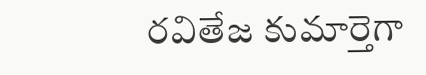రవితేజ కుమార్తెగా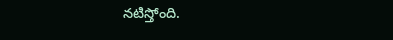నటిస్తోంది.